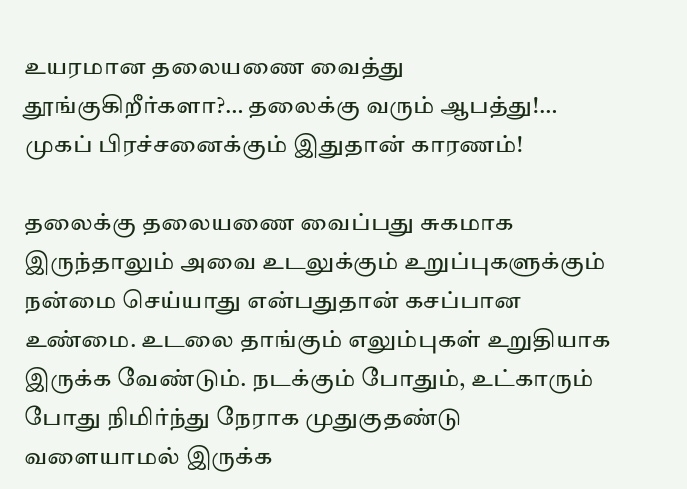உயரமான தலையணை வைத்து தூங்குகிறீர்களா?… தலைக்கு வரும் ஆபத்து!… முகப் பிரச்சனைக்கும் இதுதான் காரணம்!

தலைக்கு தலையணை வைப்பது சுகமாக இருந்தாலும் அவை உடலுக்கும் உறுப்புகளுக்கும் நன்மை செய்யாது என்பதுதான் கசப்பான உண்மை. உடலை தாங்கும் எலும்புகள் உறுதியாக இருக்க வேண்டும். நடக்கும் போதும், உட்காரும் போது நிமிர்ந்து நேராக முதுகுதண்டு வளையாமல் இருக்க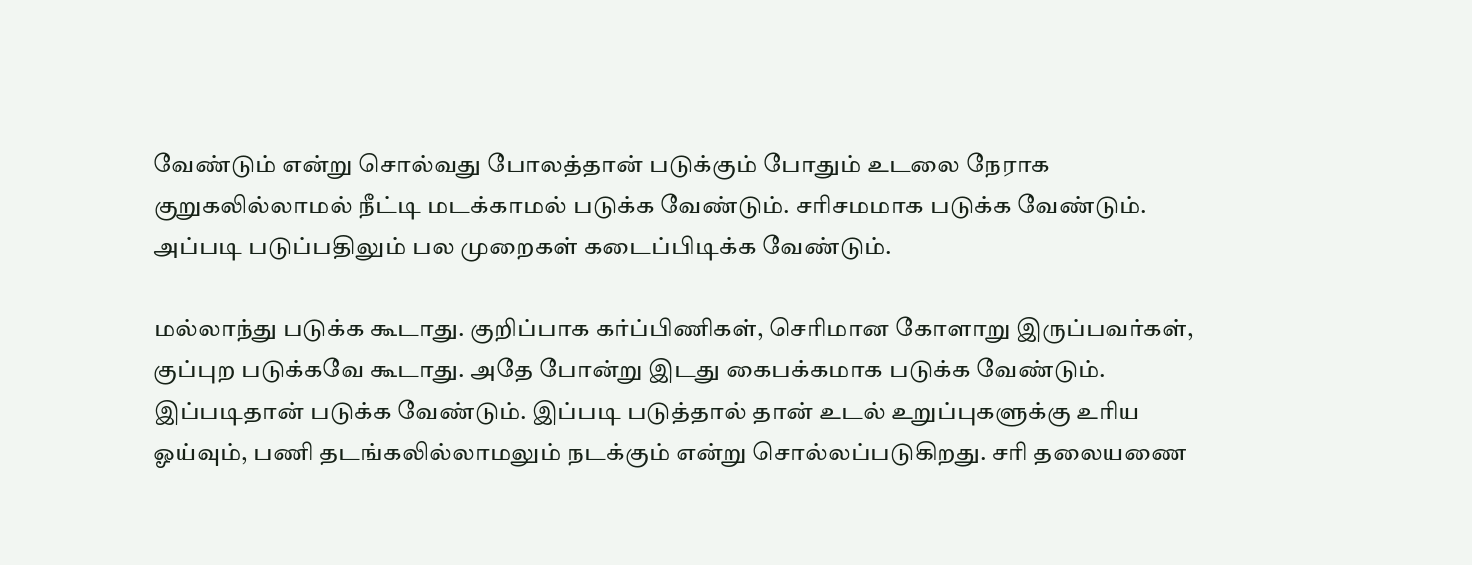வேண்டும் என்று சொல்வது போலத்தான் படுக்கும் போதும் உடலை நேராக குறுகலில்லாமல் நீட்டி மடக்காமல் படுக்க வேண்டும். சரிசமமாக படுக்க வேண்டும். அப்படி படுப்பதிலும் பல முறைகள் கடைப்பிடிக்க வேண்டும்.

மல்லாந்து படுக்க கூடாது. குறிப்பாக கர்ப்பிணிகள், செரிமான கோளாறு இருப்பவர்கள், குப்புற படுக்கவே கூடாது. அதே போன்று இடது கைபக்கமாக படுக்க வேண்டும். இப்படிதான் படுக்க வேண்டும். இப்படி படுத்தால் தான் உடல் உறுப்புகளுக்கு உரிய ஓய்வும், பணி தடங்கலில்லாமலும் நடக்கும் என்று சொல்லப்படுகிறது. சரி தலையணை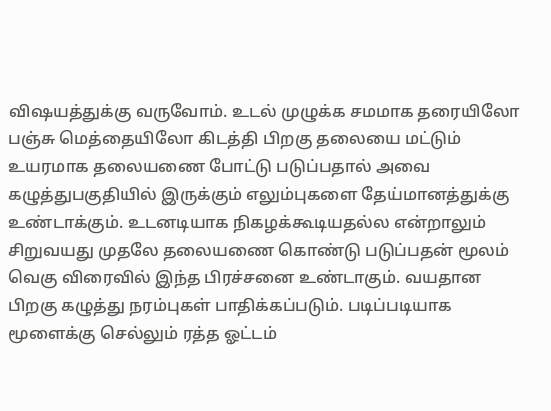விஷயத்துக்கு வருவோம். உடல் முழுக்க சமமாக தரையிலோ பஞ்சு மெத்தையிலோ கிடத்தி பிறகு தலையை மட்டும் உயரமாக தலையணை போட்டு படுப்பதால் அவை கழுத்துபகுதியில் இருக்கும் எலும்புகளை தேய்மானத்துக்கு உண்டாக்கும். உடனடியாக நிகழக்கூடியதல்ல என்றாலும் சிறுவயது முதலே தலையணை கொண்டு படுப்பதன் மூலம் வெகு விரைவில் இந்த பிரச்சனை உண்டாகும். வயதான பிறகு கழுத்து நரம்புகள் பாதிக்கப்படும். படிப்படியாக மூளைக்கு செல்லும் ரத்த ஓட்டம்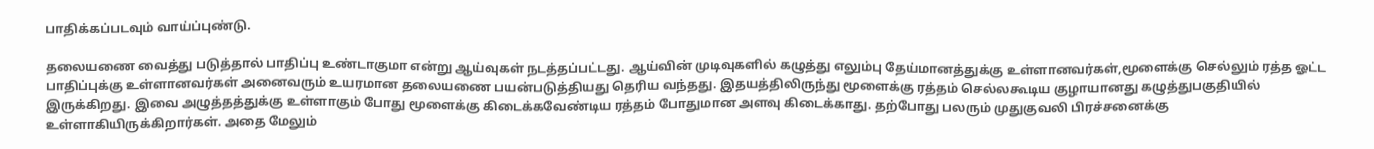பாதிக்கப்படவும் வாய்ப்புண்டு.

தலையணை வைத்து படுத்தால் பாதிப்பு உண்டாகுமா என்று ஆய்வுகள் நடத்தப்பட்டது. ஆய்வின் முடிவுகளில் கழுத்து எலும்பு தேய்மானத்துக்கு உள்ளானவர்கள்,மூளைக்கு செல்லும் ரத்த ஓட்ட பாதிப்புக்கு உள்ளானவர்கள் அனைவரும் உயரமான தலையணை பயன்படுத்தியது தெரிய வந்தது. இதயத்திலிருந்து மூளைக்கு ரத்தம் செல்லகூடிய குழாயானது கழுத்துபகுதியில் இருக்கிறது. இவை அழுத்தத்துக்கு உள்ளாகும் போது மூளைக்கு கிடைக்கவேண்டிய ரத்தம் போதுமான அளவு கிடைக்காது. தற்போது பலரும் முதுகுவலி பிரச்சனைக்கு உள்ளாகியிருக்கிறார்கள். அதை மேலும்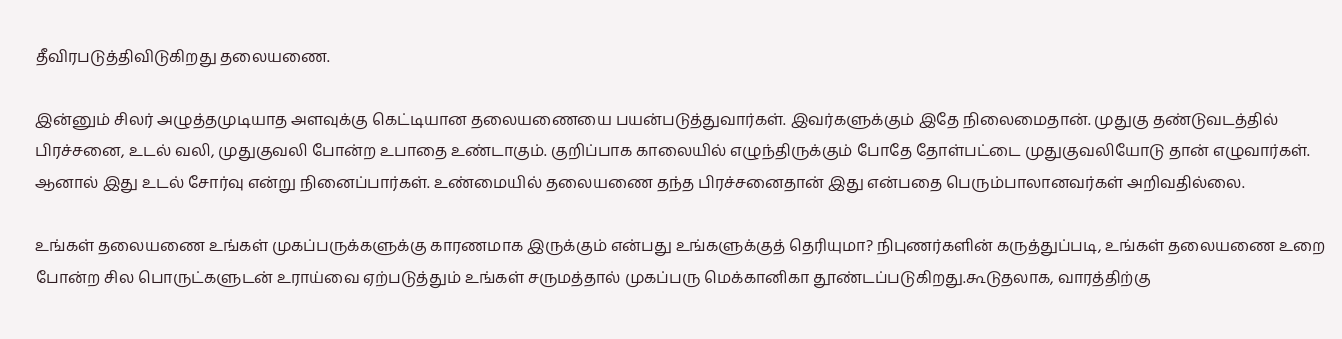தீவிரபடுத்திவிடுகிறது தலையணை.

இன்னும் சிலர் அழுத்தமுடியாத அளவுக்கு கெட்டியான தலையணையை பயன்படுத்துவார்கள். இவர்களுக்கும் இதே நிலைமைதான். முதுகு தண்டுவடத்தில் பிரச்சனை, உடல் வலி, முதுகுவலி போன்ற உபாதை உண்டாகும். குறிப்பாக காலையில் எழுந்திருக்கும் போதே தோள்பட்டை முதுகுவலியோடு தான் எழுவார்கள். ஆனால் இது உடல் சோர்வு என்று நினைப்பார்கள். உண்மையில் தலையணை தந்த பிரச்சனைதான் இது என்பதை பெரும்பாலானவர்கள் அறிவதில்லை.

உங்கள் தலையணை உங்கள் முகப்பருக்களுக்கு காரணமாக இருக்கும் என்பது உங்களுக்குத் தெரியுமா? நிபுணர்களின் கருத்துப்படி, உங்கள் தலையணை உறை போன்ற சில பொருட்களுடன் உராய்வை ஏற்படுத்தும் உங்கள் சருமத்தால் முகப்பரு மெக்கானிகா தூண்டப்படுகிறது.கூடுதலாக, வாரத்திற்கு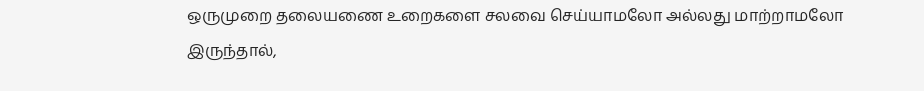ஒருமுறை தலையணை உறைகளை சலவை செய்யாமலோ அல்லது மாற்றாமலோ இருந்தால்,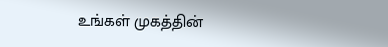உங்கள் முகத்தின்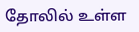தோலில் உள்ள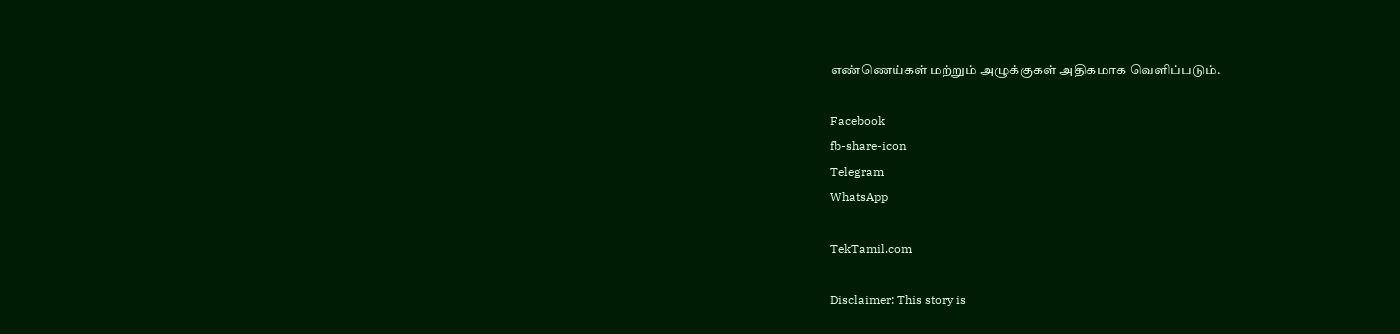எண்ணெய்கள் மற்றும் அழுக்குகள் அதிகமாக வெளிப்படும்.

Facebook
fb-share-icon
Telegram
WhatsApp

TekTamil.com

Disclaimer: This story is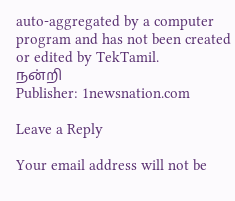auto-aggregated by a computer program and has not been created or edited by TekTamil.
நன்றி
Publisher: 1newsnation.com

Leave a Reply

Your email address will not be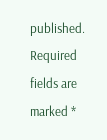published. Required fields are marked *